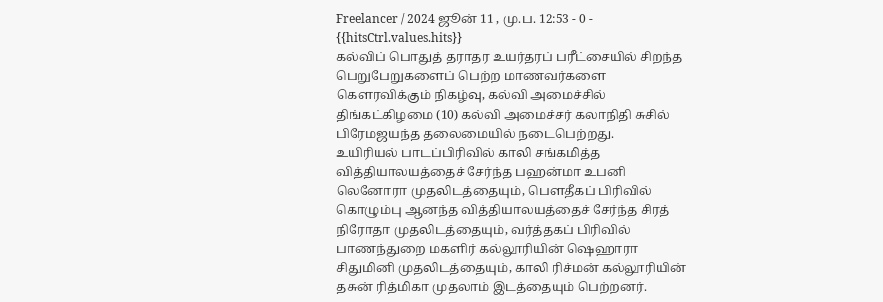Freelancer / 2024 ஜூன் 11 , மு.ப. 12:53 - 0 - {{hitsCtrl.values.hits}}
கல்விப் பொதுத் தராதர உயர்தரப் பரீட்சையில் சிறந்த பெறுபேறுகளைப் பெற்ற மாணவர்களை கௌரவிக்கும் நிகழ்வு, கல்வி அமைச்சில் திங்கட்கிழமை (10) கல்வி அமைச்சர் கலாநிதி சுசில் பிரேமஜயந்த தலைமையில் நடைபெற்றது.
உயிரியல் பாடப்பிரிவில் காலி சங்கமித்த வித்தியாலயத்தைச் சேர்ந்த பஹன்மா உபனி லெனோரா முதலிடத்தையும், பௌதீகப் பிரிவில் கொழும்பு ஆனந்த வித்தியாலயத்தைச் சேர்ந்த சிரத் நிரோதா முதலிடத்தையும், வர்த்தகப் பிரிவில் பாணந்துறை மகளிர் கல்லூரியின் ஷெஹாரா சிதுமினி முதலிடத்தையும், காலி ரிச்மன் கல்லூரியின் தசுன் ரித்மிகா முதலாம் இடத்தையும் பெற்றனர்.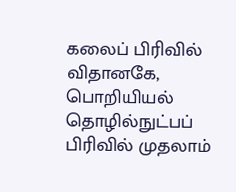கலைப் பிரிவில் விதானகே, பொறியியல் தொழில்நுட்பப் பிரிவில் முதலாம்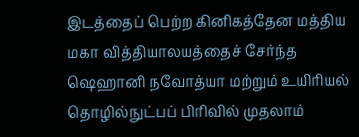இடத்தைப் பெற்ற கினிகத்தேன மத்திய மகா வித்தியாலயத்தைச் சேர்ந்த ஷெஹானி நவோத்யா மற்றும் உயிரியல் தொழில்நுட்பப் பிரிவில் முதலாம்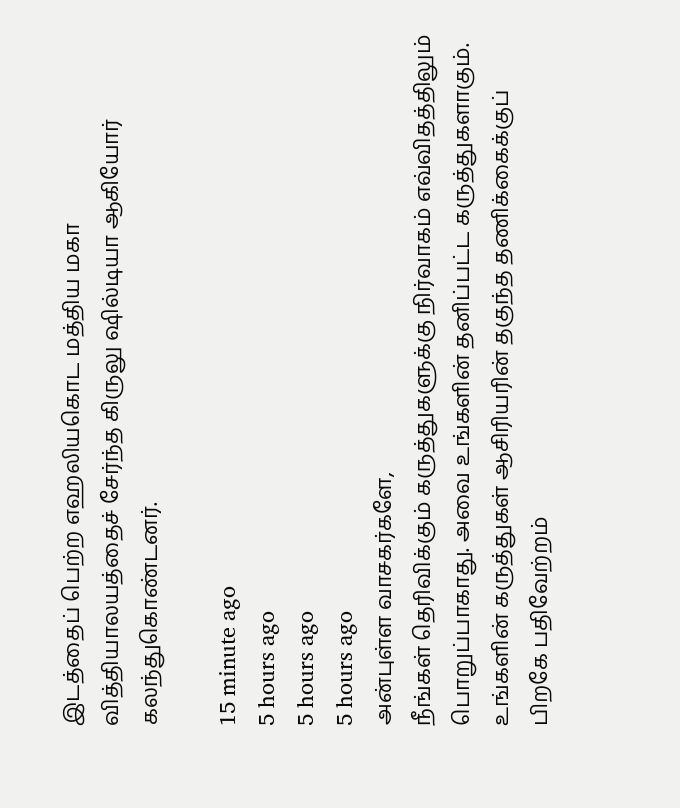இடத்தைப் பெற்ற எஹலியகொட மத்திய மகா வித்தியாலயத்தைச் சேர்ந்த கிருலு ஷில்டியா ஆகியோர் கலந்துகொண்டனர்.

15 minute ago
5 hours ago
5 hours ago
5 hours ago
அன்புள்ள வாசகர்களே,
நீங்கள் தெரிவிக்கும் கருத்துகளுக்கு நிர்வாகம் எவ்விதத்திலும் பொறுப்பாகாது. அவை உங்களின் தனிப்பட்ட கருத்துகளாகும். உங்களின் கருத்துகள் ஆசிரியரின் தகுந்த தணிக்கைக்குப் பிறகே பதிவேற்றம்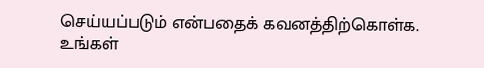செய்யப்படும் என்பதைக் கவனத்திற்கொள்க. உங்கள்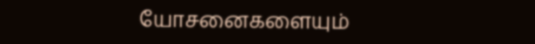யோசனைகளையும்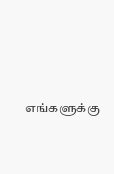எங்களுக்கு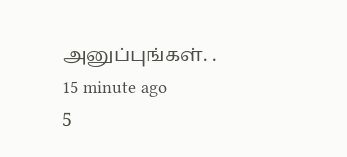அனுப்புங்கள். .
15 minute ago
5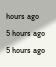hours ago
5 hours ago
5 hours ago